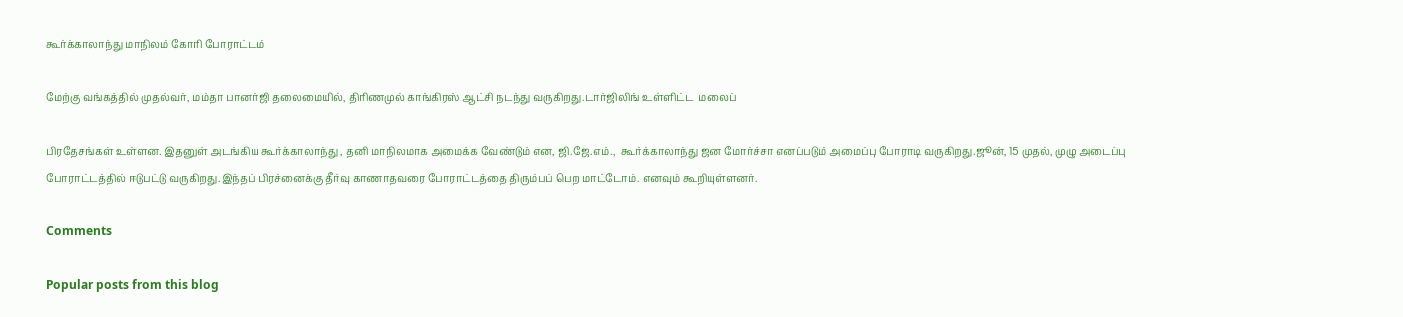கூர்க்காலாந்து மாநிலம் கோரி போராட்டம்

மேற்கு வங்கத்தில் முதல்வர், மம்தா பானர்ஜி தலைமையில், திரிணமுல் காங்கிரஸ் ஆட்சி நடந்து வருகிறது.டார்ஜிலிங் உள்ளிட்ட  மலைப்

பிரதேசங்கள் உள்ளன. இதனுள் அடங்கிய கூர்க்காலாந்து , தனி மாநிலமாக அமைக்க வேண்டும் என, ஜி.ஜே.எம்.,  கூர்க்காலாந்து ஜன மோர்ச்சா எனப்படும் அமைப்பு போராடி வருகிறது.ஜூன், 15 முதல், முழு அடைப்பு போராட்டத்தில் ஈடுபட்டு வருகிறது.இந்தப் பிரச்னைக்கு தீர்வு காணாதவரை போராட்டத்தை திரும்பப் பெற மாட்டோம். எனவும் கூறியுள்ளனர்.

Comments

Popular posts from this blog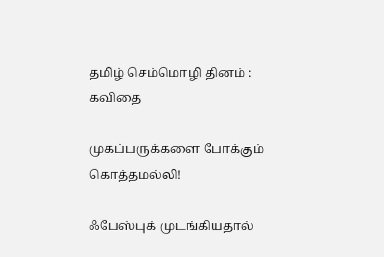தமிழ் செம்மொழி தினம் : கவிதை

முகப்பருக்களை போக்கும் கொத்தமல்லி!

ஃபேஸ்புக் முடங்கியதால்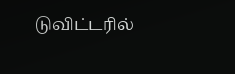டுவிட்டரில்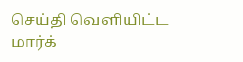செய்தி வெளியிட்ட மார்க்